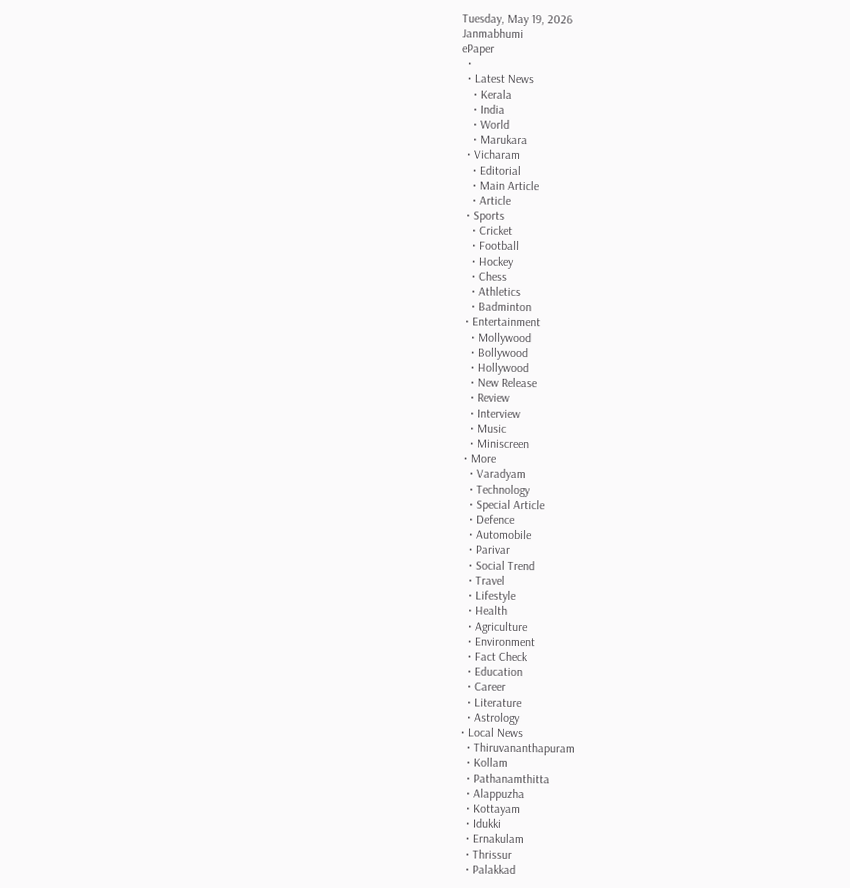Tuesday, May 19, 2026
Janmabhumi
ePaper
  •
  • Latest News
    • Kerala
    • India
    • World
    • Marukara
  • Vicharam
    • Editorial
    • Main Article
    • Article
  • Sports
    • Cricket
    • Football
    • Hockey
    • Chess
    • Athletics
    • Badminton
  • Entertainment
    • Mollywood
    • Bollywood
    • Hollywood
    • New Release
    • Review
    • Interview
    • Music
    • Miniscreen
  • More
    • Varadyam
    • Technology
    • Special Article
    • Defence
    • Automobile
    • Parivar
    • Social Trend
    • Travel
    • Lifestyle
    • Health
    • Agriculture
    • Environment
    • Fact Check
    • Education
    • Career
    • Literature
    • Astrology
  • Local News
    • Thiruvananthapuram
    • Kollam
    • Pathanamthitta
    • Alappuzha
    • Kottayam
    • Idukki
    • Ernakulam
    • Thrissur
    • Palakkad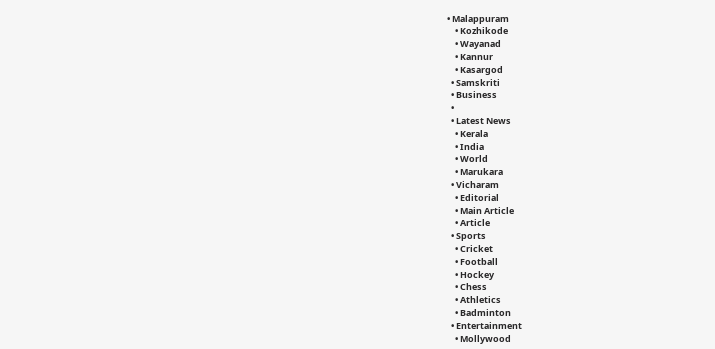• Malappuram
    • Kozhikode
    • Wayanad
    • Kannur
    • Kasargod
  • Samskriti
  • Business
  •
  • Latest News
    • Kerala
    • India
    • World
    • Marukara
  • Vicharam
    • Editorial
    • Main Article
    • Article
  • Sports
    • Cricket
    • Football
    • Hockey
    • Chess
    • Athletics
    • Badminton
  • Entertainment
    • Mollywood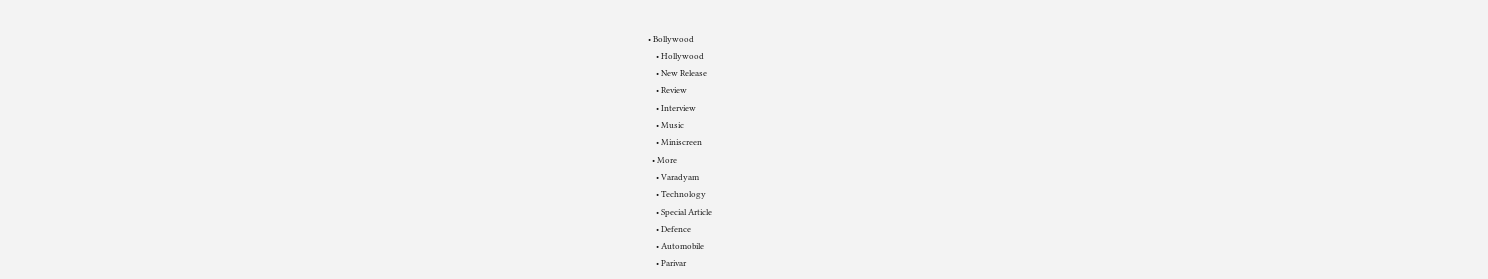• Bollywood
    • Hollywood
    • New Release
    • Review
    • Interview
    • Music
    • Miniscreen
  • More
    • Varadyam
    • Technology
    • Special Article
    • Defence
    • Automobile
    • Parivar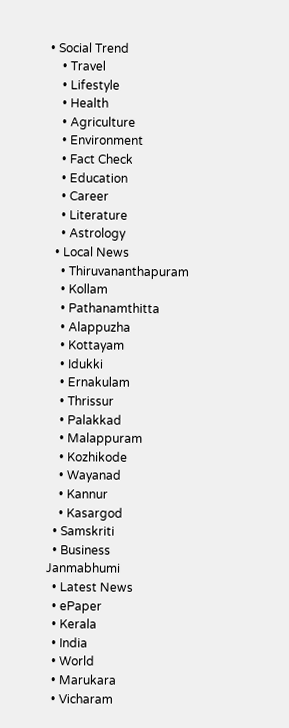• Social Trend
    • Travel
    • Lifestyle
    • Health
    • Agriculture
    • Environment
    • Fact Check
    • Education
    • Career
    • Literature
    • Astrology
  • Local News
    • Thiruvananthapuram
    • Kollam
    • Pathanamthitta
    • Alappuzha
    • Kottayam
    • Idukki
    • Ernakulam
    • Thrissur
    • Palakkad
    • Malappuram
    • Kozhikode
    • Wayanad
    • Kannur
    • Kasargod
  • Samskriti
  • Business
Janmabhumi
  • Latest News
  • ePaper
  • Kerala
  • India
  • World
  • Marukara
  • Vicharam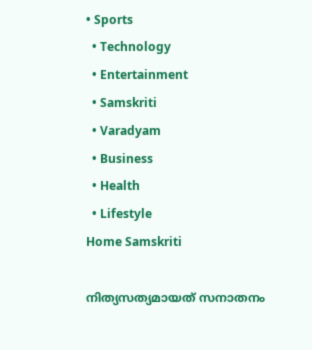• Sports
  • Technology
  • Entertainment
  • Samskriti
  • Varadyam
  • Business
  • Health
  • Lifestyle
Home Samskriti

നിത്യസത്യമായത് സനാതനം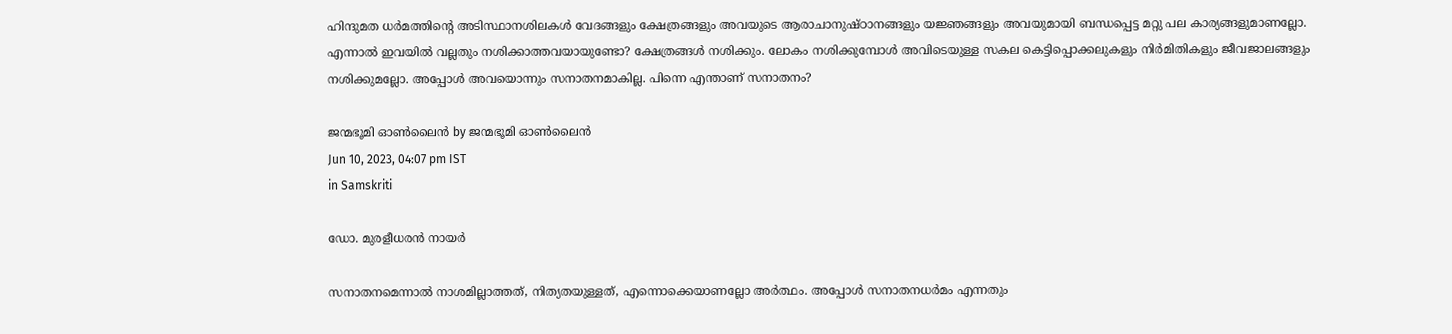ഹിന്ദുമത ധര്‍മത്തിന്റെ അടിസ്ഥാനശിലകള്‍ വേദങ്ങളും ക്ഷേത്രങ്ങളും അവയുടെ ആരാചാനുഷ്ഠാനങ്ങളും യജ്ഞങ്ങളും അവയുമായി ബന്ധപ്പെട്ട മറ്റു പല കാര്യങ്ങളുമാണല്ലോ. എന്നാല്‍ ഇവയില്‍ വല്ലതും നശിക്കാത്തവയായുണ്ടോ? ക്ഷേത്രങ്ങള്‍ നശിക്കും. ലോകം നശിക്കുമ്പോള്‍ അവിടെയുള്ള സകല കെട്ടിപ്പൊക്കലുകളും നിര്‍മിതികളും ജീവജാലങ്ങളും നശിക്കുമല്ലോ. അപ്പോള്‍ അവയൊന്നും സനാതനമാകില്ല. പിന്നെ എന്താണ് സനാതനം?

ജന്മഭൂമി ഓണ്‍ലൈന്‍ by ജന്മഭൂമി ഓണ്‍ലൈന്‍
Jun 10, 2023, 04:07 pm IST
in Samskriti

ഡോ. മുരളീധരന്‍ നായര്‍

സനാതനമെന്നാല്‍ നാശമില്ലാത്തത്, നിത്യതയുള്ളത്, എന്നൊക്കെയാണല്ലോ അര്‍ത്ഥം. അപ്പോള്‍ സനാതനധര്‍മം എന്നതും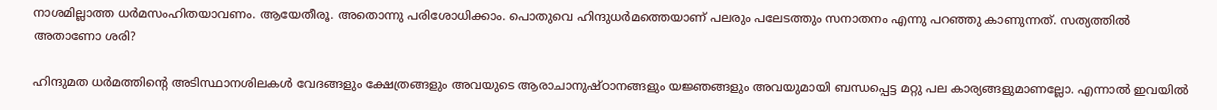നാശമില്ലാത്ത ധര്‍മസംഹിതയാവണം. ആയേതീരൂ. അതൊന്നു പരിശോധിക്കാം. പൊതുവെ ഹിന്ദുധര്‍മത്തെയാണ് പലരും പലേടത്തും സനാതനം എന്നു പറഞ്ഞു കാണുന്നത്. സത്യത്തില്‍ അതാണോ ശരി?

ഹിന്ദുമത ധര്‍മത്തിന്റെ അടിസ്ഥാനശിലകള്‍ വേദങ്ങളും ക്ഷേത്രങ്ങളും അവയുടെ ആരാചാനുഷ്ഠാനങ്ങളും യജ്ഞങ്ങളും അവയുമായി ബന്ധപ്പെട്ട മറ്റു പല കാര്യങ്ങളുമാണല്ലോ. എന്നാല്‍ ഇവയില്‍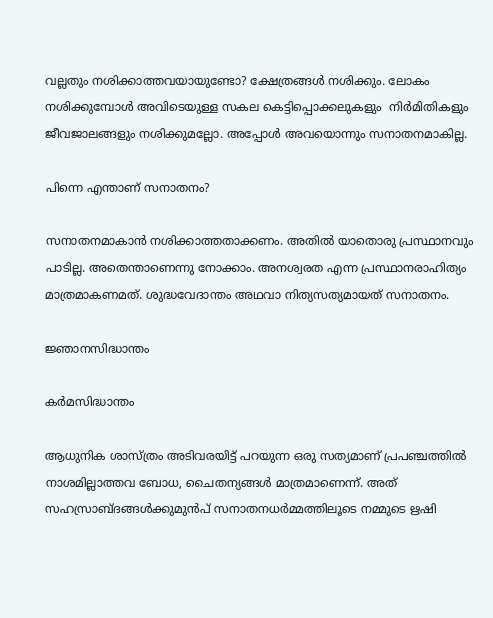വല്ലതും നശിക്കാത്തവയായുണ്ടോ? ക്ഷേത്രങ്ങള്‍ നശിക്കും. ലോകം നശിക്കുമ്പോള്‍ അവിടെയുള്ള സകല കെട്ടിപ്പൊക്കലുകളും  നിര്‍മിതികളും ജീവജാലങ്ങളും നശിക്കുമല്ലോ. അപ്പോള്‍ അവയൊന്നും സനാതനമാകില്ല.

പിന്നെ എന്താണ് സനാതനം?

സനാതനമാകാന്‍ നശിക്കാത്തതാക്കണം. അതില്‍ യാതൊരു പ്രസ്ഥാനവും പാടില്ല. അതെന്താണെന്നു നോക്കാം. അനശ്വരത എന്ന പ്രസ്ഥാനരാഹിത്യം മാത്രമാകണമത്. ശുദ്ധവേദാന്തം അഥവാ നിത്യസത്യമായത് സനാതനം.

ജ്ഞാനസിദ്ധാന്തം

കര്‍മസിദ്ധാന്തം

ആധുനിക ശാസ്ത്രം അടിവരയിട്ട് പറയുന്ന ഒരു സത്യമാണ് പ്രപഞ്ചത്തില്‍ നാശമില്ലാത്തവ ബോധ, ചൈതന്യങ്ങള്‍ മാത്രമാണെന്ന്. അത് സഹസ്രാബ്ദങ്ങള്‍ക്കുമുന്‍പ് സനാതനധര്‍മ്മത്തിലൂടെ നമ്മുടെ ഋഷി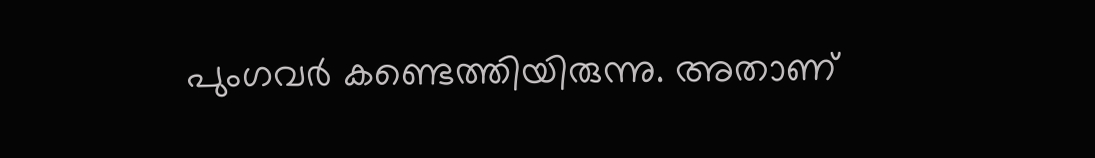പുംഗവര്‍ കണ്ടെത്തിയിരുന്നു. അതാണ്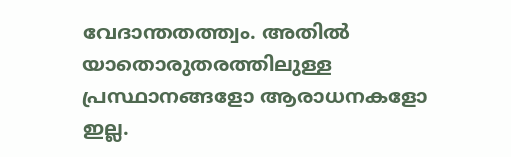വേദാന്തതത്ത്വം. അതില്‍ യാതൊരുതരത്തിലുള്ള പ്രസ്ഥാനങ്ങളോ ആരാധനകളോ ഇല്ല.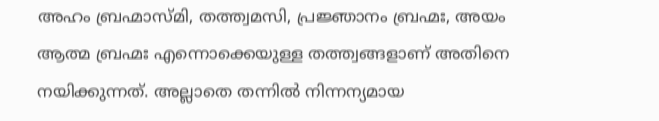അഹം ബ്രഹ്മാസ്മി, തത്ത്വമസി, പ്രജ്ഞാനം ബ്രഹ്മഃ, അയം ആത്മ ബ്രഹ്മഃ എന്നൊക്കെയുള്ള തത്ത്വങ്ങളാണ് അതിനെ നയിക്കുന്നത്. അല്ലാതെ തന്നില്‍ നിന്നന്യമായ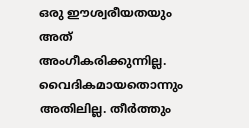ഒരു ഈശ്വരീയതയും അത് അംഗീകരിക്കുന്നില്ല. വൈദികമായതൊന്നും അതിലില്ല. തീര്‍ത്തും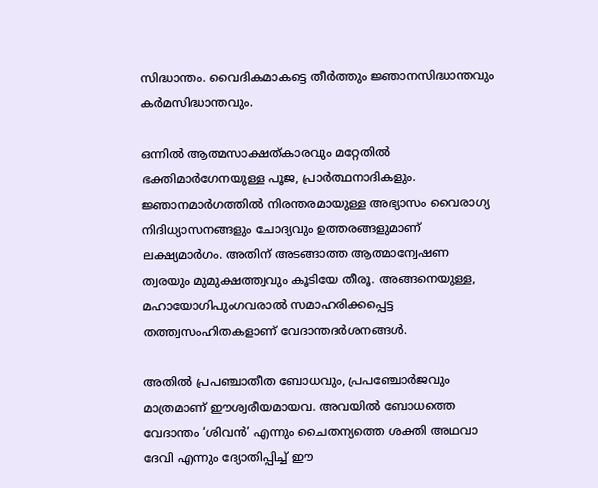സിദ്ധാന്തം. വൈദികമാകട്ടെ തീര്‍ത്തും ജ്ഞാനസിദ്ധാന്തവും കര്‍മസിദ്ധാന്തവും.

ഒന്നില്‍ ആത്മസാക്ഷത്കാരവും മറ്റേതില്‍ ഭക്തിമാര്‍ഗേനയുള്ള പൂജ, പ്രാര്‍ത്ഥനാദികളും. ജ്ഞാനമാര്‍ഗത്തില്‍ നിരന്തരമായുള്ള അഭ്യാസം വൈരാഗ്യ നിദിധ്യാസനങ്ങളും ചോദ്യവും ഉത്തരങ്ങളുമാണ് ലക്ഷ്യമാര്‍ഗം. അതിന് അടങ്ങാത്ത ആത്മാന്വേഷണ ത്വരയും മുമുക്ഷത്ത്വവും കൂടിയേ തീരൂ. അങ്ങനെയുള്ള, മഹായോഗിപുംഗവരാല്‍ സമാഹരിക്കപ്പെട്ട തത്ത്വസംഹിതകളാണ് വേദാന്തദര്‍ശനങ്ങള്‍.

അതില്‍ പ്രപഞ്ചാതീത ബോധവും, പ്രപഞ്ചോര്‍ജവും മാത്രമാണ് ഈശ്വരീയമായവ. അവയില്‍ ബോധത്തെ വേദാന്തം ‘ശിവന്‍’ എന്നും ചൈതന്യത്തെ ശക്തി അഥവാ ദേവി എന്നും ദ്യോതിപ്പിച്ച് ഈ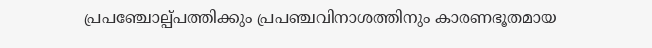പ്രപഞ്ചോല്പ്പത്തിക്കും പ്രപഞ്ചവിനാശത്തിനും കാരണഭൂതമായ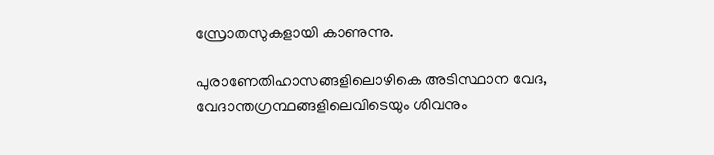സ്രോതസുകളായി കാണുന്നു.

പുരാണേതിഹാസങ്ങളിലൊഴികെ അടിസ്ഥാന വേദ, വേദാന്തഗ്രന്ഥങ്ങളിലെവിടെയും ശിവനും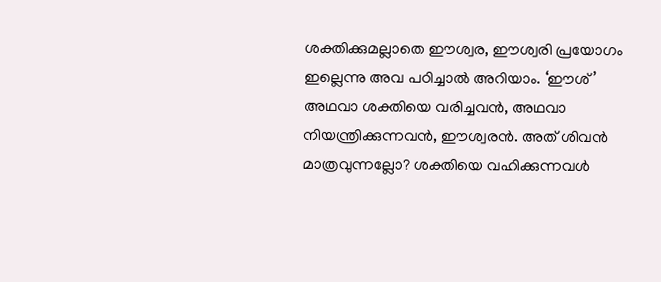ശക്തിക്കുമല്ലാതെ ഈശ്വര, ഈശ്വരി പ്രയോഗം ഇല്ലെന്നു അവ പഠിച്ചാല്‍ അറിയാം. ‘ഈശ്’ അഥവാ ശക്തിയെ വരിച്ചവന്‍, അഥവാ നിയന്ത്രിക്കുന്നവന്‍, ഈശ്വരന്‍. അത് ശിവന്‍ മാത്രവുന്നല്ലോ? ശക്തിയെ വഹിക്കുന്നവള്‍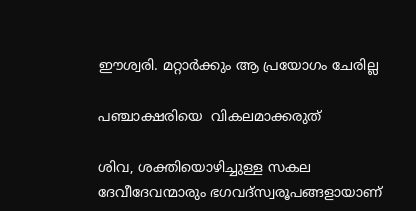ഈശ്വരി. മറ്റാര്‍ക്കും ആ പ്രയോഗം ചേരില്ല

പഞ്ചാക്ഷരിയെ  വികലമാക്കരുത്

ശിവ, ശക്തിയൊഴിച്ചുള്ള സകല ദേവീദേവന്മാരും ഭഗവദ്‌സ്വരൂപങ്ങളായാണ്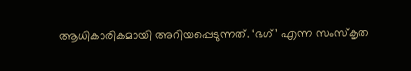ആധികാരികമായി അറിയപ്പെടുന്നത്. ‘ഭഗ്’ എന്ന സംസ്‌കൃത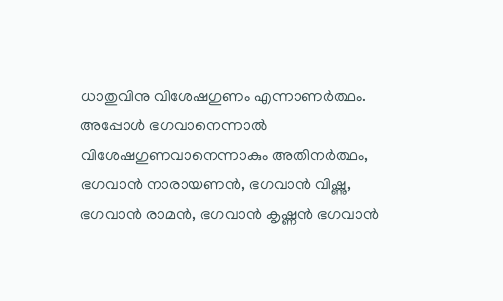ധാതുവിനു വിശേഷഗുണം എന്നാണര്‍ത്ഥം. അപ്പോള്‍ ഭഗവാനെന്നാല്‍ വിശേഷഗുണവാനെന്നാകും അതിനര്‍ത്ഥം, ഭഗവാന്‍ നാരായണന്‍, ഭഗവാന്‍ വിഷ്ണു, ഭഗവാന്‍ രാമന്‍, ഭഗവാന്‍ കൃഷ്ണന്‍ ഭഗവാന്‍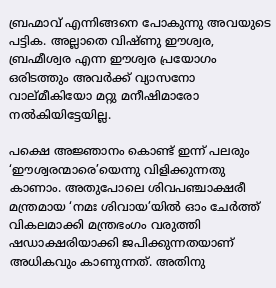ബ്രഹ്മാവ് എന്നിങ്ങനെ പോകുന്നു അവയുടെ പട്ടിക. അല്ലാതെ വിഷ്ണു ഈശ്വര, ബ്രഹ്മീശ്വര എന്ന ഈശ്വര പ്രയോഗം ഒരിടത്തും അവര്‍ക്ക് വ്യാസനോ വാല്മീകിയോ മറ്റു മനീഷിമാരോ നല്‍കിയിട്ടേയില്ല.

പക്ഷെ അജ്ഞാനം കൊണ്ട് ഇന്ന് പലരും ‘ഈശ്വരന്മാരെ’യെന്നു വിളിക്കുന്നതു കാണാം. അതുപോലെ ശിവപഞ്ചാക്ഷരീ മന്ത്രമായ ‘നമഃ ശിവായ’യില്‍ ഓം ചേര്‍ത്ത് വികലമാക്കി മന്ത്രഭംഗം വരുത്തി ഷഡാക്ഷരിയാക്കി ജപിക്കുന്നതയാണ് അധികവും കാണുന്നത്. അതിനു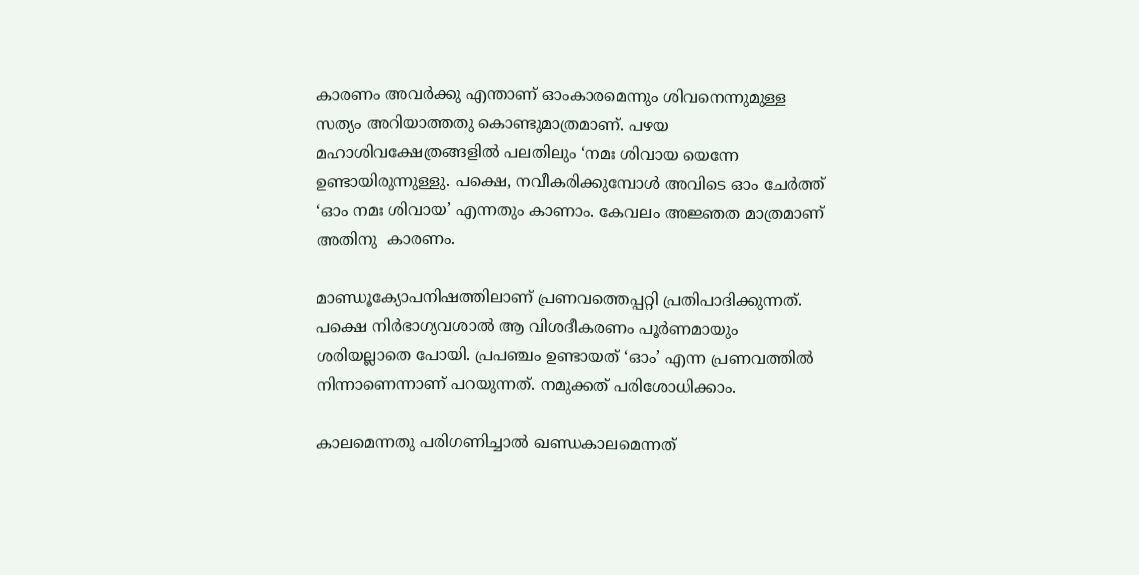കാരണം അവര്‍ക്കു എന്താണ് ഓംകാരമെന്നും ശിവനെന്നുമുള്ള സത്യം അറിയാത്തതു കൊണ്ടുമാത്രമാണ്. പഴയ മഹാശിവക്ഷേത്രങ്ങളില്‍ പലതിലും ‘നമഃ ശിവായ യെന്നേ ഉണ്ടായിരുന്നുള്ളു. പക്ഷെ, നവീകരിക്കുമ്പോള്‍ അവിടെ ഓം ചേര്‍ത്ത് ‘ഓം നമഃ ശിവായ’ എന്നതും കാണാം. കേവലം അജ്ഞത മാത്രമാണ് അതിനു  കാരണം.

മാണ്ഡൂക്യോപനിഷത്തിലാണ് പ്രണവത്തെപ്പറ്റി പ്രതിപാദിക്കുന്നത്. പക്ഷെ നിര്‍ഭാഗ്യവശാല്‍ ആ വിശദീകരണം പൂര്‍ണമായും ശരിയല്ലാതെ പോയി. പ്രപഞ്ചം ഉണ്ടായത് ‘ഓം’ എന്ന പ്രണവത്തില്‍ നിന്നാണെന്നാണ് പറയുന്നത്. നമുക്കത് പരിശോധിക്കാം.

കാലമെന്നതു പരിഗണിച്ചാല്‍ ഖണ്ഡകാലമെന്നത്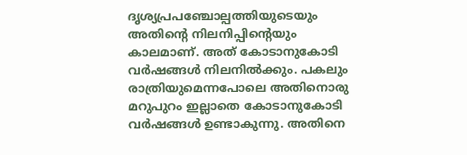ദൃശ്യപ്രപഞ്ചോല്പത്തിയുടെയും അതിന്റെ നിലനിപ്പിന്റെയും കാലമാണ്. അത് കോടാനുകോടി വര്‍ഷങ്ങള്‍ നിലനില്‍ക്കും. പകലും രാത്രിയുമെന്നപോലെ അതിനൊരു മറുപുറം ഇല്ലാതെ കോടാനുകോടി വര്‍ഷങ്ങള്‍ ഉണ്ടാകുന്നു. അതിനെ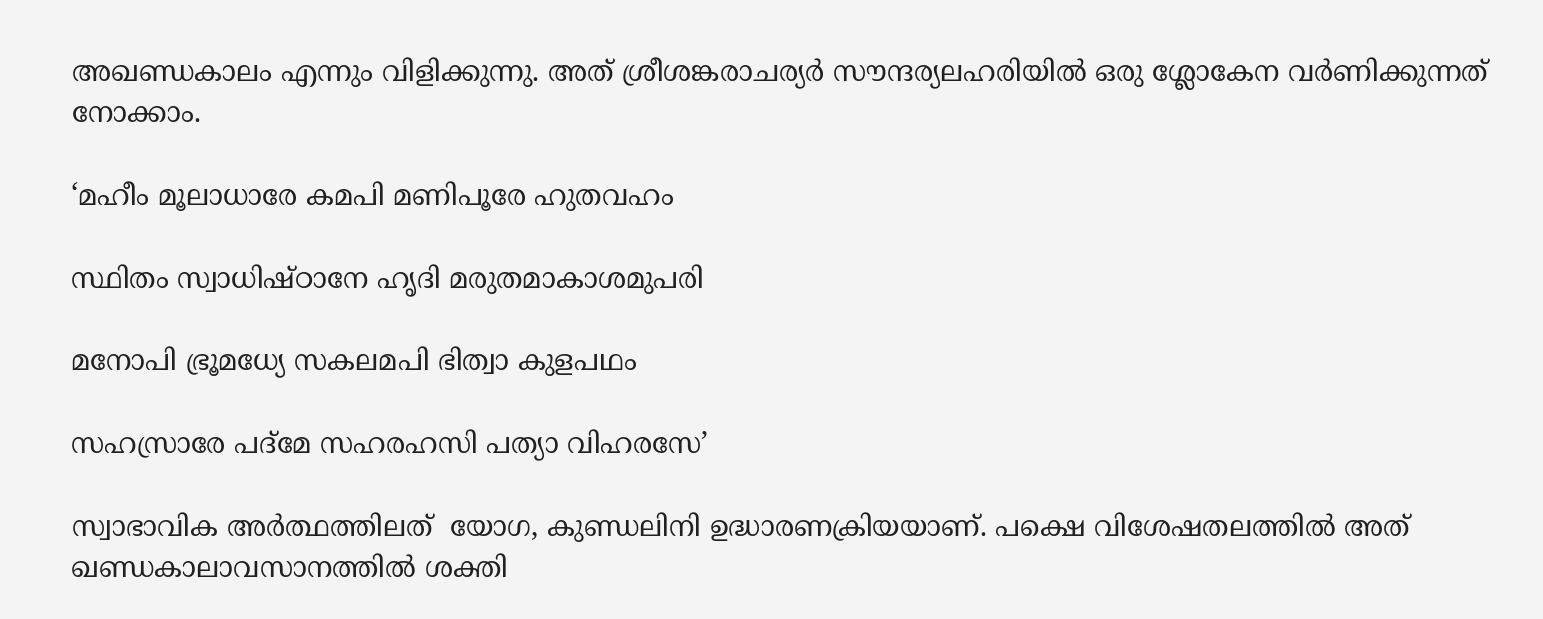അഖണ്ഡകാലം എന്നും വിളിക്കുന്നു. അത് ശ്രീശങ്കരാചര്യര്‍ സൗന്ദര്യലഹരിയില്‍ ഒരു ശ്ലോകേന വര്‍ണിക്കുന്നത് നോക്കാം.

‘മഹീം മൂലാധാരേ കമപി മണിപൂരേ ഹുതവഹം

സ്ഥിതം സ്വാധിഷ്ഠാനേ ഹൃദി മരുതമാകാശമുപരി

മനോപി ഭ്രൂമധ്യേ സകലമപി ഭിത്വാ കുളപഥം

സഹസ്രാരേ പദ്‌മേ സഹരഹസി പത്യാ വിഹരസേ’

സ്വാഭാവിക അര്‍ത്ഥത്തിലത്  യോഗ, കുണ്ഡലിനി ഉദ്ധാരണക്രിയയാണ്. പക്ഷെ വിശേഷതലത്തില്‍ അത് ഖണ്ഡകാലാവസാനത്തില്‍ ശക്തി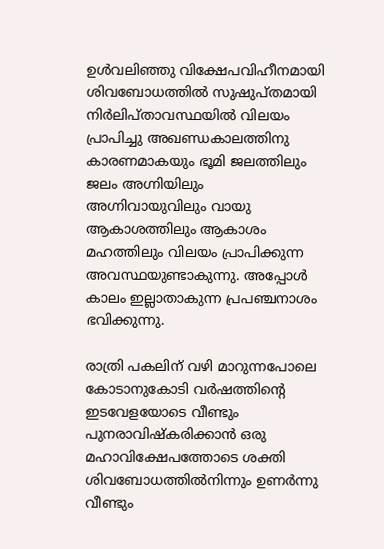ഉള്‍വലിഞ്ഞു വിക്ഷേപവിഹീനമായി ശിവബോധത്തില്‍ സുഷുപ്തമായി നിര്‍ലിപ്താവസ്ഥയില്‍ വിലയം പ്രാപിച്ചു അഖണ്ഡകാലത്തിനു കാരണമാകയും ഭൂമി ജലത്തിലും ജലം അഗ്നിയിലും അഗ്നിവായുവിലും വായു ആകാശത്തിലും ആകാശം മഹത്തിലും വിലയം പ്രാപിക്കുന്ന അവസ്ഥയുണ്ടാകുന്നു. അപ്പോള്‍ കാലം ഇല്ലാതാകുന്ന പ്രപഞ്ചനാശം ഭവിക്കുന്നു.

രാത്രി പകലിന് വഴി മാറുന്നപോലെ കോടാനുകോടി വര്‍ഷത്തിന്റെ ഇടവേളയോടെ വീണ്ടും  പുനരാവിഷ്‌കരിക്കാന്‍ ഒരു മഹാവിക്ഷേപത്തോടെ ശക്തി ശിവബോധത്തില്‍നിന്നും ഉണര്‍ന്നു വീണ്ടും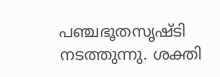പഞ്ചഭൂതസൃഷ്ടി നടത്തുന്നു. ശക്തി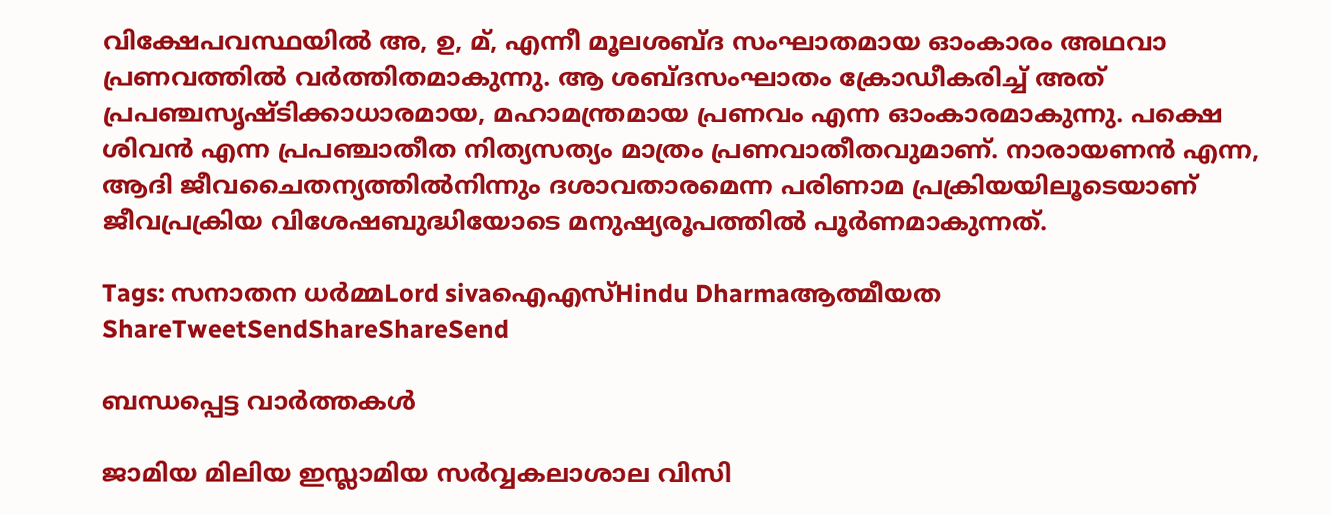വിക്ഷേപവസ്ഥയില്‍ അ, ഉ, മ്, എന്നീ മൂലശബ്ദ സംഘാതമായ ഓംകാരം അഥവാ പ്രണവത്തില്‍ വര്‍ത്തിതമാകുന്നു. ആ ശബ്ദസംഘാതം ക്രോഡീകരിച്ച് അത് പ്രപഞ്ചസൃഷ്ടിക്കാധാരമായ, മഹാമന്ത്രമായ പ്രണവം എന്ന ഓംകാരമാകുന്നു. പക്ഷെ ശിവന്‍ എന്ന പ്രപഞ്ചാതീത നിത്യസത്യം മാത്രം പ്രണവാതീതവുമാണ്. നാരായണന്‍ എന്ന, ആദി ജീവചൈതന്യത്തില്‍നിന്നും ദശാവതാരമെന്ന പരിണാമ പ്രക്രിയയിലൂടെയാണ് ജീവപ്രക്രിയ വിശേഷബുദ്ധിയോടെ മനുഷ്യരൂപത്തില്‍ പൂര്‍ണമാകുന്നത്.

Tags: സനാതന ധര്‍മ്മLord sivaഐഎസ്Hindu Dharmaആത്മീയത
ShareTweetSendShareShareSend

ബന്ധപ്പെട്ട വാര്‍ത്തകള്‍

ജാമിയ മിലിയ ഇസ്ലാമിയ സര്‍വ്വകലാശാല വിസി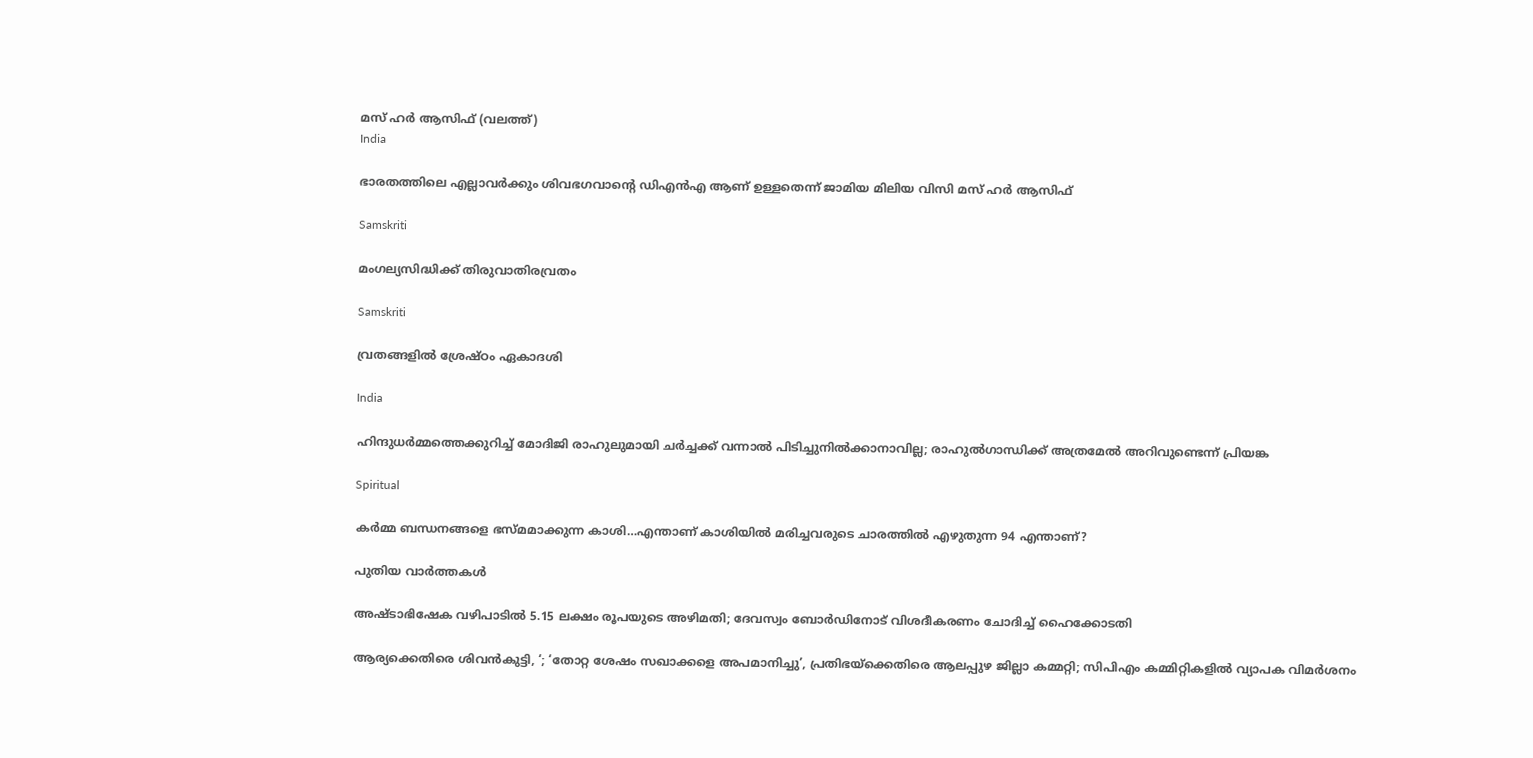മസ് ഹര്‍ ആസിഫ് (വലത്ത്)
India

ഭാരതത്തിലെ എല്ലാവര്‍ക്കും ശിവഭഗവാന്റെ ഡിഎന്‍എ ആണ് ഉള്ളതെന്ന് ജാമിയ മിലിയ വിസി മസ് ഹര്‍ ആസിഫ്

Samskriti

മംഗല്യസിദ്ധിക്ക് തിരുവാതിരവ്രതം

Samskriti

വ്രതങ്ങളില്‍ ശ്രേഷ്ഠം ഏകാദശി

India

ഹിന്ദുധര്‍മ്മത്തെക്കുറിച്ച് മോദിജി രാഹുലുമായി ചര്‍ച്ചക്ക് വന്നാല്‍ പിടിച്ചുനില്‍ക്കാനാവില്ല; രാഹുല്‍ഗാന്ധിക്ക് അത്രമേല്‍ അറിവുണ്ടെന്ന് പ്രിയങ്ക

Spiritual

കർമ്മ ബന്ധനങ്ങളെ ഭസ്മമാക്കുന്ന കാശി…എന്താണ് കാശിയില്‍ മരിച്ചവരുടെ ചാരത്തില്‍ എഴുതുന്ന 94 എന്താണ്?

പുതിയ വാര്‍ത്തകള്‍

അഷ്ടാഭിഷേക വഴിപാടിൽ 5.15 ലക്ഷം രൂപയുടെ അഴിമതി; ദേവസ്വം ബോർഡിനോട് വിശദീകരണം ചോദിച്ച് ഹൈക്കോടതി

ആര്യക്കെതിരെ ശിവൻകുട്ടി, ‘; ‘തോറ്റ ശേഷം സഖാക്കളെ അപമാനിച്ചു’, പ്രതിഭയ്‌ക്കെതിരെ ആലപ്പുഴ ജില്ലാ കമ്മറ്റി; സിപിഎം കമ്മിറ്റികളിൽ വ്യാപക വിമർശനം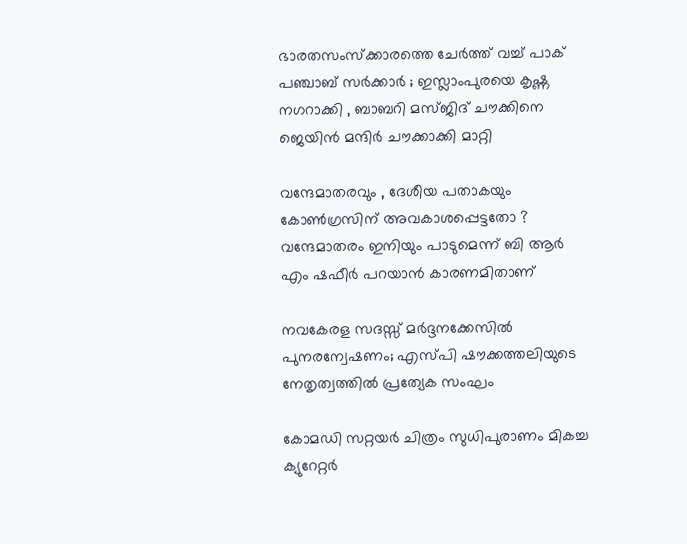ഭാരതസംസ്ക്കാരത്തെ ചേർത്ത് വച്ച് പാക് പഞ്ചാബ് സർക്കാർ ; ഇസ്ലാംപുരയെ കൃഷ്ണ നഗറാക്കി , ബാബറി മസ്ജിദ് ചൗക്കിനെ ജെയിൻ മന്ദിർ ചൗക്കാക്കി മാറ്റി

വന്ദേമാതരവും , ദേശീയ പതാകയും കോൺഗ്രസിന് അവകാശപ്പെട്ടതോ ? വന്ദേമാതരം ഇനിയും പാടുമെന്ന് ബി ആർ എം ഷഫീർ പറയാൻ കാരണമിതാണ്

നവകേരള സദസ്സ് മർദ്ദനക്കേസിൽ പുനരന്വേഷണം; എസ്പി ഷൗക്കത്തലിയുടെ നേതൃത്വത്തിൽ പ്രത്യേക സംഘം

കോമഡി സറ്റയർ ചിത്രം സുധിപുരാണം മികച്ച ക്യുറേറ്റർ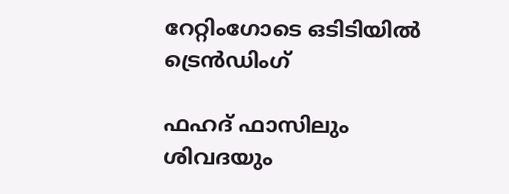റേറ്റിംഗോടെ ഒടിടിയിൽ ട്രെൻഡിംഗ്

ഫഹദ് ഫാസിലും ശിവദയും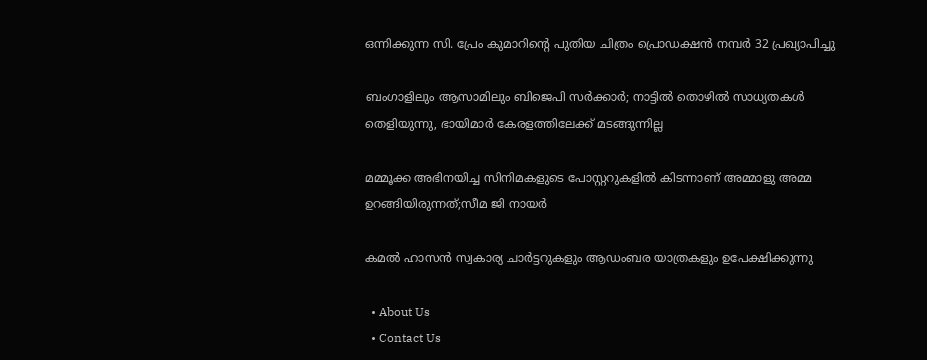ഒന്നിക്കുന്ന സി. പ്രേം കുമാറിന്റെ പുതിയ ചിത്രം പ്രൊഡക്ഷൻ നമ്പർ 32 പ്രഖ്യാപിച്ചു

ബംഗാളിലും ആസാമിലും ബിജെപി സര്‍ക്കാര്‍; നാട്ടില്‍ തൊഴില്‍ സാധ്യതകള്‍ തെളിയുന്നു, ഭായിമാര്‍ കേരളത്തിലേക്ക് മടങ്ങുന്നില്ല

മമ്മൂക്ക അഭിനയിച്ച സിനിമകളുടെ പോസ്റ്ററുകളിൽ കിടന്നാണ് അമ്മാളു അമ്മ ഉറങ്ങിയിരുന്നത്;സീമ ജി നായർ

കമൽ ഹാസൻ സ്വകാര്യ ചാർട്ടറുകളും ആഡംബര യാത്രകളും ഉപേക്ഷിക്കുന്നു

  • About Us
  • Contact Us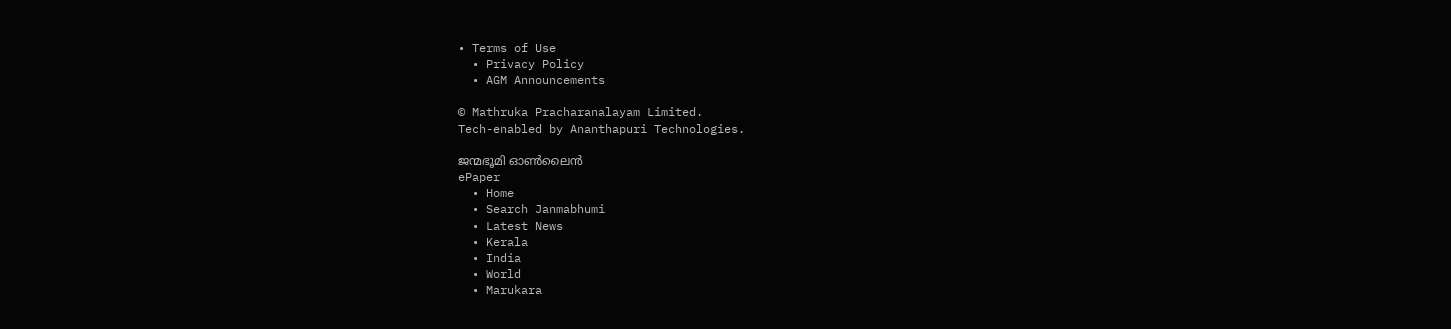• Terms of Use
  • Privacy Policy
  • AGM Announcements

© Mathruka Pracharanalayam Limited.
Tech-enabled by Ananthapuri Technologies.

ജന്മഭൂമി ഓണ്‍ലൈന്‍
ePaper
  • Home
  • Search Janmabhumi
  • Latest News
  • Kerala
  • India
  • World
  • Marukara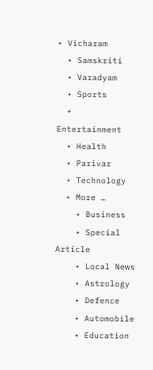• Vicharam
  • Samskriti
  • Varadyam
  • Sports
  • Entertainment
  • Health
  • Parivar
  • Technology
  • More …
    • Business
    • Special Article
    • Local News
    • Astrology
    • Defence
    • Automobile
    • Education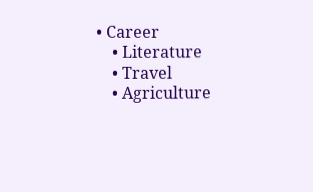• Career
    • Literature
    • Travel
    • Agriculture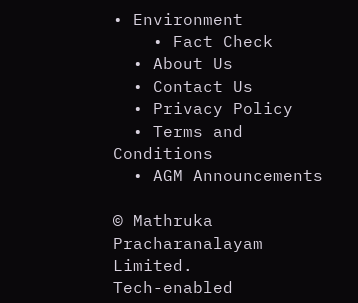• Environment
    • Fact Check
  • About Us
  • Contact Us
  • Privacy Policy
  • Terms and Conditions
  • AGM Announcements

© Mathruka Pracharanalayam Limited.
Tech-enabled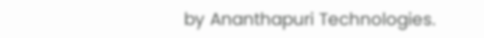by Ananthapuri Technologies.